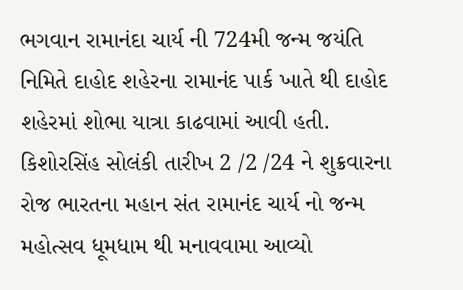ભગવાન રામાનંદા ચાર્ય ની 724મી જન્મ જયંતિ નિમિતે દાહોદ શહેરના રામાનંદ પાર્ક ખાતે થી દાહોદ શહેરમાં શોભા યાત્રા કાઢવામાં આવી હતી.
કિશોરસિંહ સોલંકી તારીખ 2 /2 /24 ને શુક્રવારના રોજ ભારતના મહાન સંત રામાનંદ ચાર્ય નો જન્મ મહોત્સવ ધૂમધામ થી મનાવવામા આવ્યો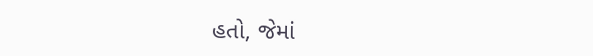હતો, જેમાં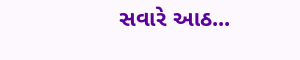સવારે આઠ...